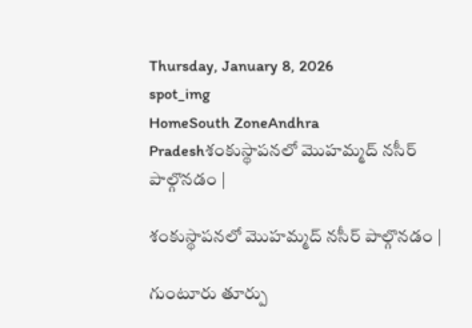Thursday, January 8, 2026
spot_img
HomeSouth ZoneAndhra Pradeshశంకుస్థాపనలో మొహమ్మద్ నసీర్ పాల్గొనడం |

శంకుస్థాపనలో మొహమ్మద్ నసీర్ పాల్గొనడం |

గుంటూరు తూర్పు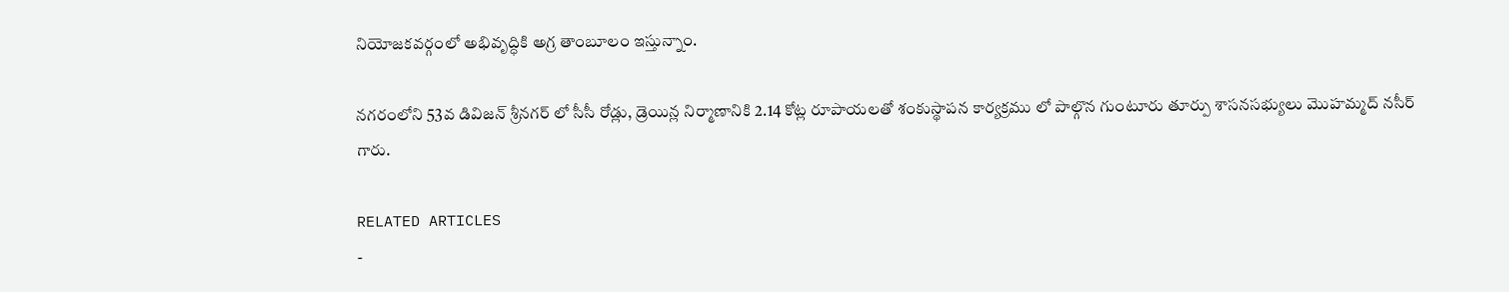నియోజకవర్గంలో అభివృద్ధికి అగ్ర తాంబూలం ఇస్తున్నాం.

నగరంలోని 53వ డివిజన్ శ్రీనగర్ లో సీసీ రోడ్లు, డ్రెయిన్ల నిర్మాణానికి 2.14 కోట్ల రూపాయలతో శంకుస్థాపన కార్యక్రము లో పాల్గొన గుంటూరు తూర్పు శాసనసభ్యులు మొహమ్మద్ నసీర్ గారు.

RELATED ARTICLES
-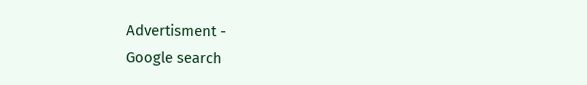Advertisment -
Google search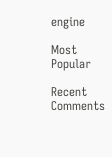engine

Most Popular

Recent Comments